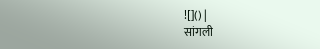![]() |
सांगली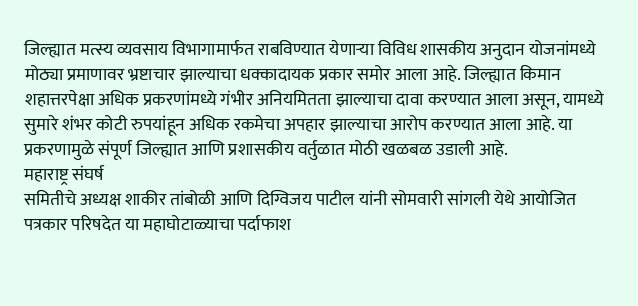जिल्ह्यात मत्स्य व्यवसाय विभागामार्फत राबविण्यात येणाऱ्या विविध शासकीय अनुदान योजनांमध्ये मोठ्या प्रमाणावर भ्रष्टाचार झाल्याचा धक्कादायक प्रकार समोर आला आहे. जिल्ह्यात किमान शहात्तरपेक्षा अधिक प्रकरणांमध्ये गंभीर अनियमितता झाल्याचा दावा करण्यात आला असून, यामध्ये सुमारे शंभर कोटी रुपयांहून अधिक रकमेचा अपहार झाल्याचा आरोप करण्यात आला आहे. या प्रकरणामुळे संपूर्ण जिल्ह्यात आणि प्रशासकीय वर्तुळात मोठी खळबळ उडाली आहे.
महाराष्ट्र संघर्ष
समितीचे अध्यक्ष शाकीर तांबोळी आणि दिग्विजय पाटील यांनी सोमवारी सांगली येथे आयोजित
पत्रकार परिषदेत या महाघोटाळ्याचा पर्दाफाश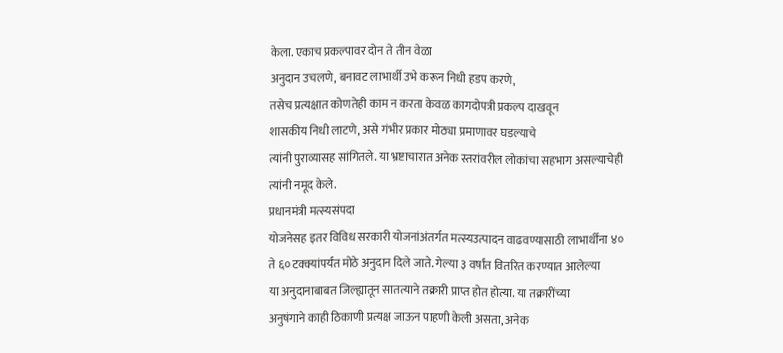केला. एकाच प्रकल्पावर दोन ते तीन वेळा
अनुदान उचलणे, बनावट लाभार्थी उभे करून निधी हडप करणे,
तसेच प्रत्यक्षात कोणतेही काम न करता केवळ कागदोपत्री प्रकल्प दाखवून
शासकीय निधी लाटणे, असे गंभीर प्रकार मोठ्या प्रमाणावर घडल्याचे
त्यांनी पुराव्यासह सांगितले. या भ्रष्टाचारात अनेक स्तरांवरील लोकांचा सहभाग असल्याचेही
त्यांनी नमूद केले.
प्रधानमंत्री मत्स्यसंपदा
योजनेसह इतर विविध सरकारी योजनांअंतर्गत मत्स्यउत्पादन वाढवण्यासाठी लाभार्थींना ४०
ते ६० टक्क्यांपर्यंत मोठे अनुदान दिले जाते. गेल्या ३ वर्षांत वितरित करण्यात आलेल्या
या अनुदानाबाबत जिल्ह्यातून सातत्याने तक्रारी प्राप्त होत होत्या. या तक्रारींच्या
अनुषंगाने काही ठिकाणी प्रत्यक्ष जाऊन पाहणी केली असता, अनेक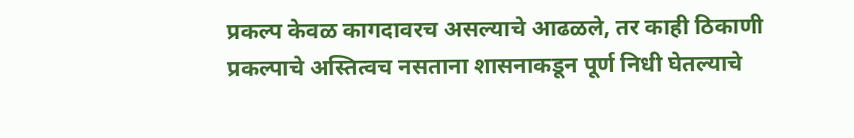प्रकल्प केवळ कागदावरच असल्याचे आढळले, तर काही ठिकाणी प्रकल्पाचे अस्तित्वच नसताना शासनाकडून पूर्ण निधी घेतल्याचे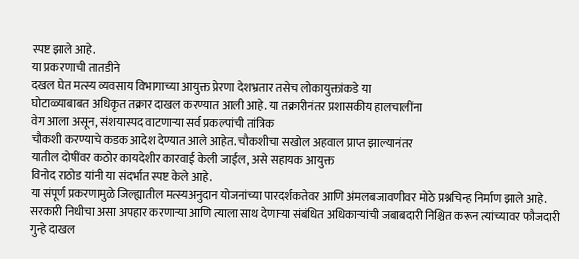स्पष्ट झाले आहे.
या प्रकरणाची तातडीने
दखल घेत मत्स्य व्यवसाय विभागाच्या आयुक्त प्रेरणा देशभ्रतार तसेच लोकायुक्तांकडे या
घोटाळ्याबाबत अधिकृत तक्रार दाखल करण्यात आली आहे. या तक्रारीनंतर प्रशासकीय हालचालींना
वेग आला असून, संशयास्पद वाटणाऱ्या सर्व प्रकल्पांची तांत्रिक
चौकशी करण्याचे कडक आदेश देण्यात आले आहेत. चौकशीचा सखोल अहवाल प्राप्त झाल्यानंतर
यातील दोषींवर कठोर कायदेशीर कारवाई केली जाईल, असे सहायक आयुक्त
विनोद राठोड यांनी या संदर्भात स्पष्ट केले आहे.
या संपूर्ण प्रकरणामुळे जिल्ह्यातील मत्स्यअनुदान योजनांच्या पारदर्शकतेवर आणि अंमलबजावणीवर मोठे प्रश्नचिन्ह निर्माण झाले आहे. सरकारी निधीचा असा अपहार करणाऱ्या आणि त्याला साथ देणाऱ्या संबंधित अधिकाऱ्यांची जबाबदारी निश्चित करून त्यांच्यावर फौजदारी गुन्हे दाखल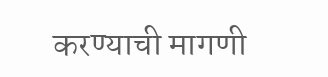करण्याची मागणी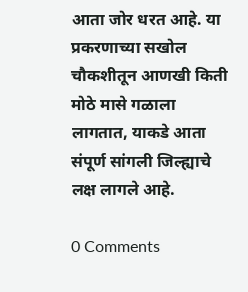आता जोर धरत आहे. या प्रकरणाच्या सखोल चौकशीतून आणखी किती मोठे मासे गळाला लागतात, याकडे आता संपूर्ण सांगली जिल्ह्याचे लक्ष लागले आहे.

0 Comments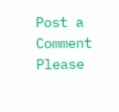Post a Comment
Please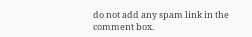do not add any spam link in the comment box.